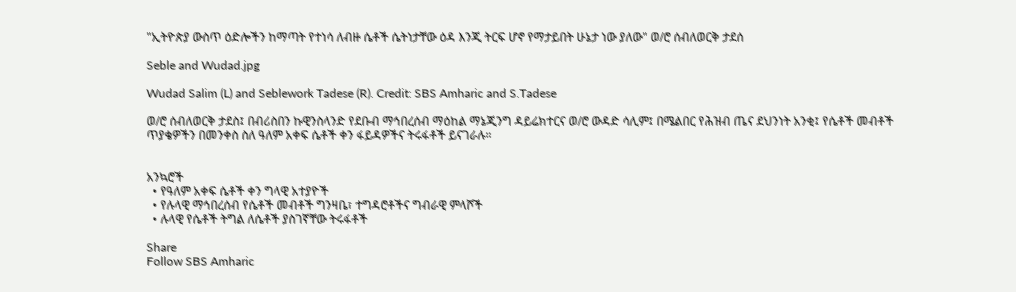"ኢትዮጵያ ውስጥ ዕድሎችን ከማጣት የተነሳ ለብዙ ሴቶች ሴትነታቸው ዕዳ እንጂ ትርፍ ሆኖ የማታይበት ሁኔታ ነው ያለው" ወ/ሮ ሰብለወርቅ ታደሰ

Seble and Wudad.jpg

Wudad Salim (L) and Seblework Tadese (R). Credit: SBS Amharic and S.Tadese

ወ/ሮ ሰብለወርቅ ታደስ፤ በብሪስበን ኩዊንስላንድ የደቡብ ማኅበረሰብ ማዕከል ማኔጂንግ ዳይሬክተርና ወ/ሮ ውዳድ ሳሊም፤ በሜልበር የሕዝብ ጤና ደህንነት አንቂ፤ የሴቶች መብቶች ጥያቄዎችን በመንቀስ ስለ ዓለም አቀፍ ሴቶች ቀን ፋይዳዎችና ትሩፋቶች ይናገራሉ።


አንኳሮች
  • የዓለም አቀፍ ሴቶች ቀን ግላዊ አተያዮች
  • የሉላዊ ማኅበረሰብ የሴቶች መብቶች ግንዛቤ፣ ተግዳሮቶችና ግብራዊ ምላሾች
  • ሉላዊ የሴቶች ትግል ለሴቶች ያስገኛቸው ትሩፋቶች

Share
Follow SBS Amharic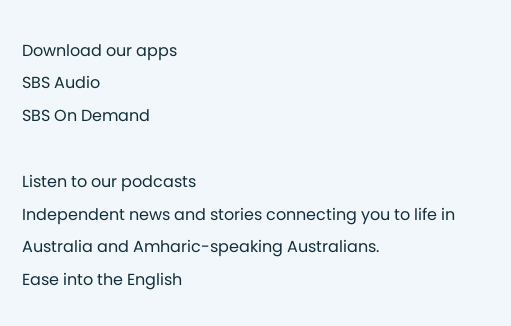Download our apps
SBS Audio
SBS On Demand

Listen to our podcasts
Independent news and stories connecting you to life in Australia and Amharic-speaking Australians.
Ease into the English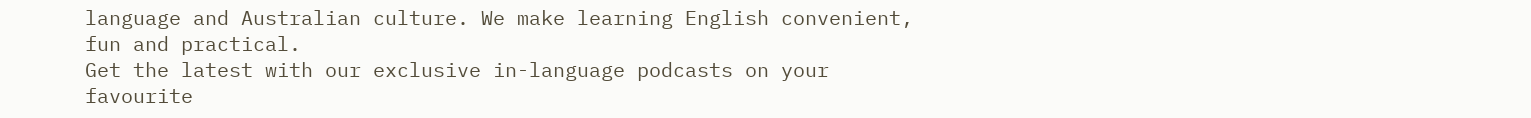language and Australian culture. We make learning English convenient, fun and practical.
Get the latest with our exclusive in-language podcasts on your favourite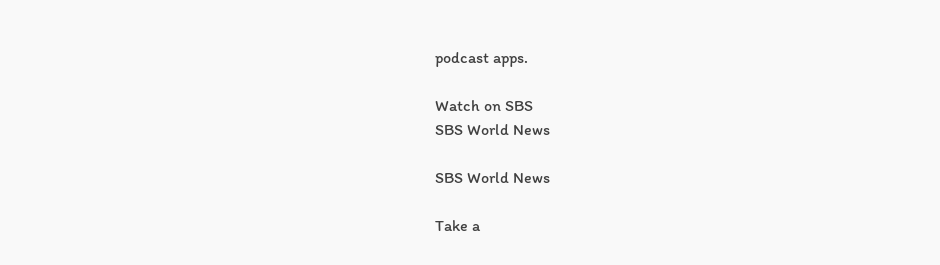podcast apps.

Watch on SBS
SBS World News

SBS World News

Take a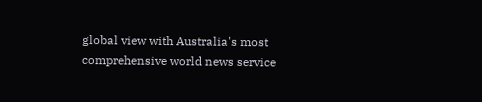global view with Australia's most comprehensive world news service